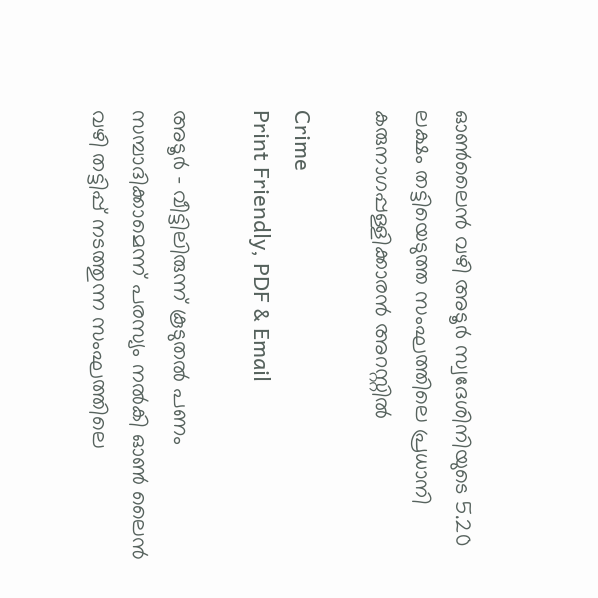ഓൺലൈൻ വഴി അടൂർ സ്വദേശിനിയുടെ 5.20 ലക്ഷം തട്ടിയെടുത്ത സംഘത്തിലെ പ്രധാനി കരുനാഗപ്പള്ളിക്കാരൻ അറസ്റ്റിൽ

Crime
Print Friendly, PDF & Email

അടൂര്‍ – വീട്ടിലിരുന്ന് കൂടുതല്‍ പണം സമ്പാദിക്കാമെന്ന് പരസ്യം നല്‍കി ഓണ്‍ ലൈന്‍ വഴി തട്ടിപ്പ് നടത്തുന്ന സംഘത്തിലെ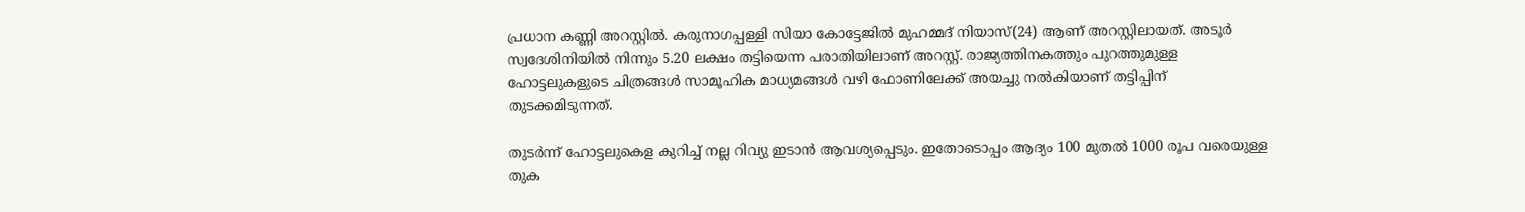പ്രധാന കണ്ണി അറസ്റ്റില്‍. കരുനാഗപ്പള്ളി സിയാ കോട്ടേജില്‍ മുഹമ്മദ് നിയാസ്(24) ആണ് അറസ്റ്റിലായത്. അടൂര്‍ സ്വദേശിനിയില്‍ നിന്നും 5.20 ലക്ഷം തട്ടിയെന്ന പരാതിയിലാണ് അറസ്റ്റ്. രാജ്യത്തിനകത്തും പുറത്തുമുള്ള ഹോട്ടലുകളുടെ ചിത്രങ്ങള്‍ സാമൂഹിക മാധ്യമങ്ങള്‍ വഴി ഫോണിലേക്ക് അയച്ചു നല്‍കിയാണ് തട്ടിപ്പിന് തുടക്കമിടുന്നത്.

തുടര്‍ന്ന് ഹോട്ടലുകെള കുറിച്ച് നല്ല റിവ്യു ഇടാന്‍ ആവശ്യപ്പെടും. ഇതോടൊപ്പം ആദ്യം 100 മുതല്‍ 1000 രൂപ വരെയുള്ള തുക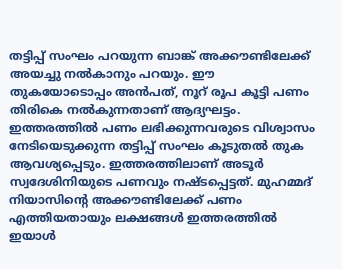തട്ടിപ്പ് സംഘം പറയുന്ന ബാങ്ക് അക്കൗണ്ടിലേക്ക് അയച്ചു നല്‍കാനും പറയും. ഈ തുകയോടൊപ്പം അന്‍പത്, നൂറ് രൂപ കൂട്ടി പണം തിരികെ നല്‍കുന്നതാണ് ആദ്യഘട്ടം. ഇത്തരത്തില്‍ പണം ലഭിക്കുന്നവരുടെ വിശ്വാസം നേടിയെടുക്കുന്ന തട്ടിപ്പ് സംഘം കൂടുതല്‍ തുക ആവശ്യപ്പെടും. ഇത്തരത്തിലാണ് അടൂര്‍ സ്വദേശിനിയുടെ പണവും നഷ്ടപ്പെട്ടത്. മുഹമ്മദ് നിയാസിന്റെ അക്കൗണ്ടിലേക്ക് പണം എത്തിയതായും ലക്ഷങ്ങള്‍ ഇത്തരത്തില്‍ ഇയാള്‍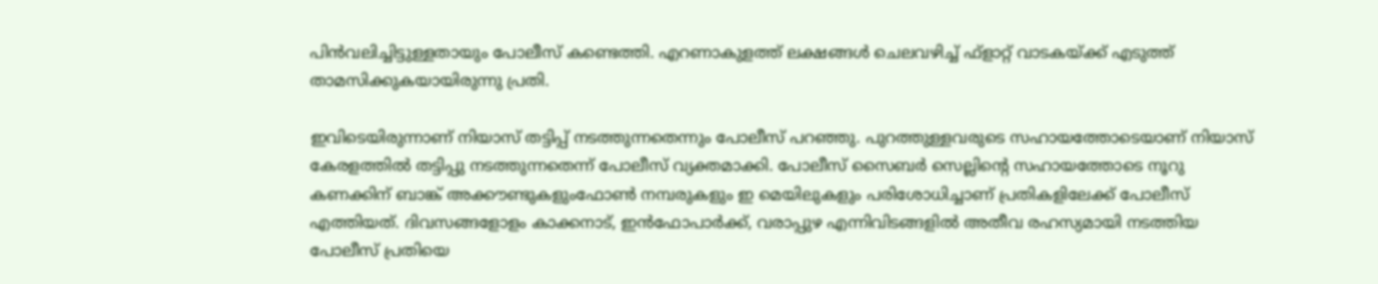പിന്‍വലിച്ചിട്ടുള്ളതായും പോലീസ് കണ്ടെത്തി. എറണാകുളത്ത് ലക്ഷങ്ങള്‍ ചെലവഴിച്ച് ഫ്‌ളാറ്റ് വാടകയ്ക്ക് എടുത്ത് താമസിക്കുകയായിരുന്നു പ്രതി.

ഇവിടെയിരുന്നാണ് നിയാസ് തട്ടിപ്പ് നടത്തുന്നതെന്നും പോലീസ് പറഞ്ഞു. പുറത്തുള്ളവരുടെ സഹായത്തോടെയാണ് നിയാസ് കേരളത്തില്‍ തട്ടിപ്പു നടത്തുന്നതെന്ന് പോലീസ് വ്യക്തമാക്കി. പോലീസ് സൈബര്‍ സെല്ലിന്റെ സഹായത്തോടെ നൂറു കണക്കിന് ബാങ്ക് അക്കൗണ്ടുകളുംഫോണ്‍ നമ്പരുകളും ഇ മെയിലുകളും പരിശോധിച്ചാണ് പ്രതികളിലേക്ക് പോലീസ് എത്തിയത്. ദിവസങ്ങളോളം കാക്കനാട്, ഇന്‍ഫോപാര്‍ക്ക്, വരാപ്പുഴ എന്നിവിടങ്ങളില്‍ അതീവ രഹസ്യമായി നടത്തിയ പോലീസ് പ്രതിയെ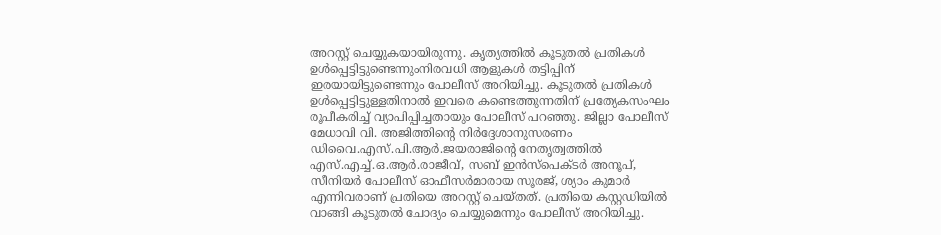അറസ്റ്റ് ചെയ്യുകയായിരുന്നു. കൃത്യത്തില്‍ കൂടുതല്‍ പ്രതികള്‍ ഉള്‍പ്പെട്ടിട്ടുണ്ടെന്നുംനിരവധി ആളുകള്‍ തട്ടിപ്പിന് ഇരയായിട്ടുണ്ടെന്നും പോലീസ് അറിയിച്ചു. കൂടുതല്‍ പ്രതികള്‍ ഉള്‍പ്പെട്ടിട്ടുള്ളതിനാല്‍ ഇവരെ കണ്ടെത്തുന്നതിന് പ്രത്യേകസംഘം രൂപീകരിച്ച് വ്യാപിപ്പിച്ചതായും പോലീസ് പറഞ്ഞു. ജില്ലാ പോലീസ് മേധാവി വി. അജിത്തിന്റെ നിര്‍ദ്ദേശാനുസരണം ഡിവൈ.എസ്.പി.ആര്‍.ജയരാജിന്റെ നേതൃത്വത്തില്‍ എസ്.എച്ച്.ഒ.ആര്‍.രാജീവ്, സബ് ഇന്‍സ്പെക്ടര്‍ അനൂപ്, സീനിയര്‍ പോലീസ് ഓഫീസര്‍മാരായ സൂരജ്, ശ്യാം കുമാര്‍ എന്നിവരാണ് പ്രതിയെ അറസ്റ്റ് ചെയ്തത്. പ്രതിയെ കസ്റ്റഡിയില്‍ വാങ്ങി കൂടുതല്‍ ചോദ്യം ചെയ്യുമെന്നും പോലീസ് അറിയിച്ചു.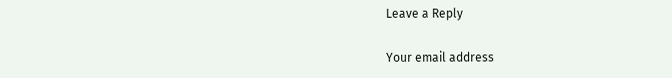Leave a Reply

Your email address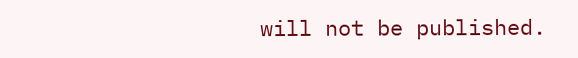will not be published.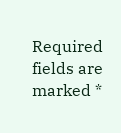Required fields are marked *